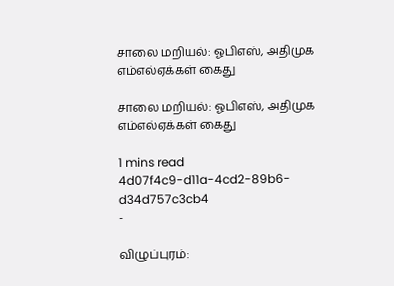சாலை மறியல்: ஓபிஎஸ், அதிமுக எம்எல்ஏக்கள் கைது

சாலை மறியல்: ஓபிஎஸ், அதிமுக எம்எல்ஏக்கள் கைது

1 mins read
4d07f4c9-d11a-4cd2-89b6-d34d757c3cb4
-

விழுப்புரம்: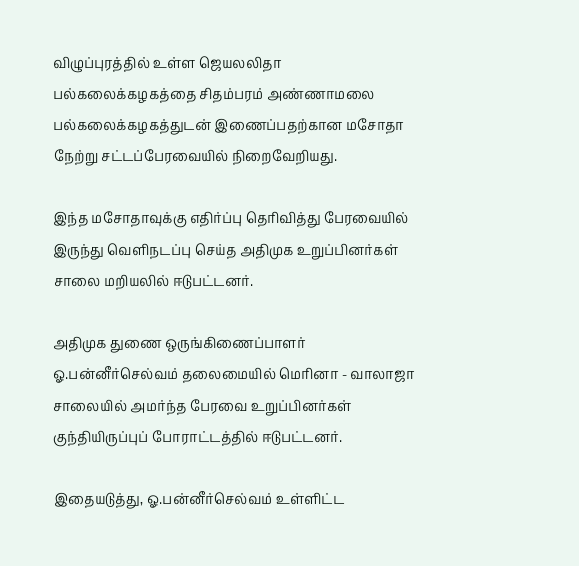விழுப்புரத்தில் உள்ள ஜெயலலிதா பல்கலைக்கழகத்தை சிதம்பரம் அண்ணாமலை பல்கலைக்கழகத்துடன் இணைப்பதற்கான மசோதா நேற்று சட்டப்பேரவையில் நிறைவேறியது.

இந்த மசோதாவுக்கு எதிர்ப்பு தெரிவித்து பேரவையில் இருந்து வெளிநடப்பு செய்த அதிமுக உறுப்பினர்கள் சாலை மறியலில் ஈடுபட்டனர்.

அதிமுக துணை ஒருங்கிணைப்பாளர் ஓ.பன்னீர்செல்வம் தலைமையில் மெரினா - வாலாஜா சாலையில் அமர்ந்த பேரவை உறுப்பினர்கள் குந்தியிருப்புப் போராட்டத்தில் ஈடுபட்டனர்.

இதையடுத்து, ஓ.பன்னீர்செல்வம் உள்ளிட்ட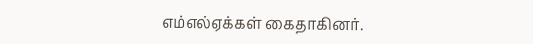எம்எல்ஏக்கள் கைதாகினர்.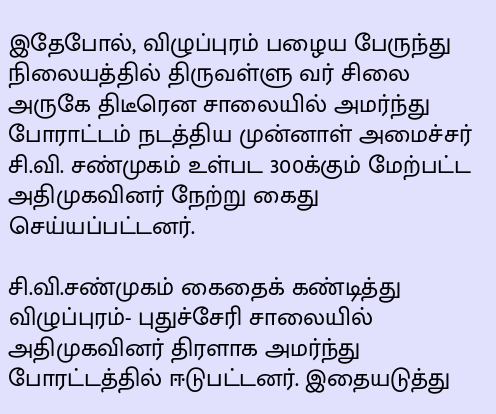இதேபோல், விழுப்புரம் பழைய பேருந்து நிலையத்தில் திருவள்ளு வர் சிலை அருகே திடீரென சாலையில் அமர்ந்து போராட்டம் நடத்திய முன்னாள் அமைச்சர் சி.வி. சண்முகம் உள்பட 300க்கும் மேற்பட்ட அதிமுகவினர் நேற்று கைது செய்யப்பட்டனர்.

சி.வி.சண்முகம் கைதைக் கண்டித்து விழுப்புரம்- புதுச்சேரி சாலையில் அதிமுகவினர் திரளாக அமர்ந்து போரட்டத்தில் ஈடுபட்டனர். இதையடுத்து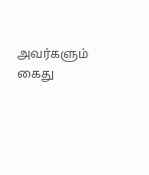அவர்களும் கைது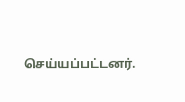செய்யப்பட்டனர்.